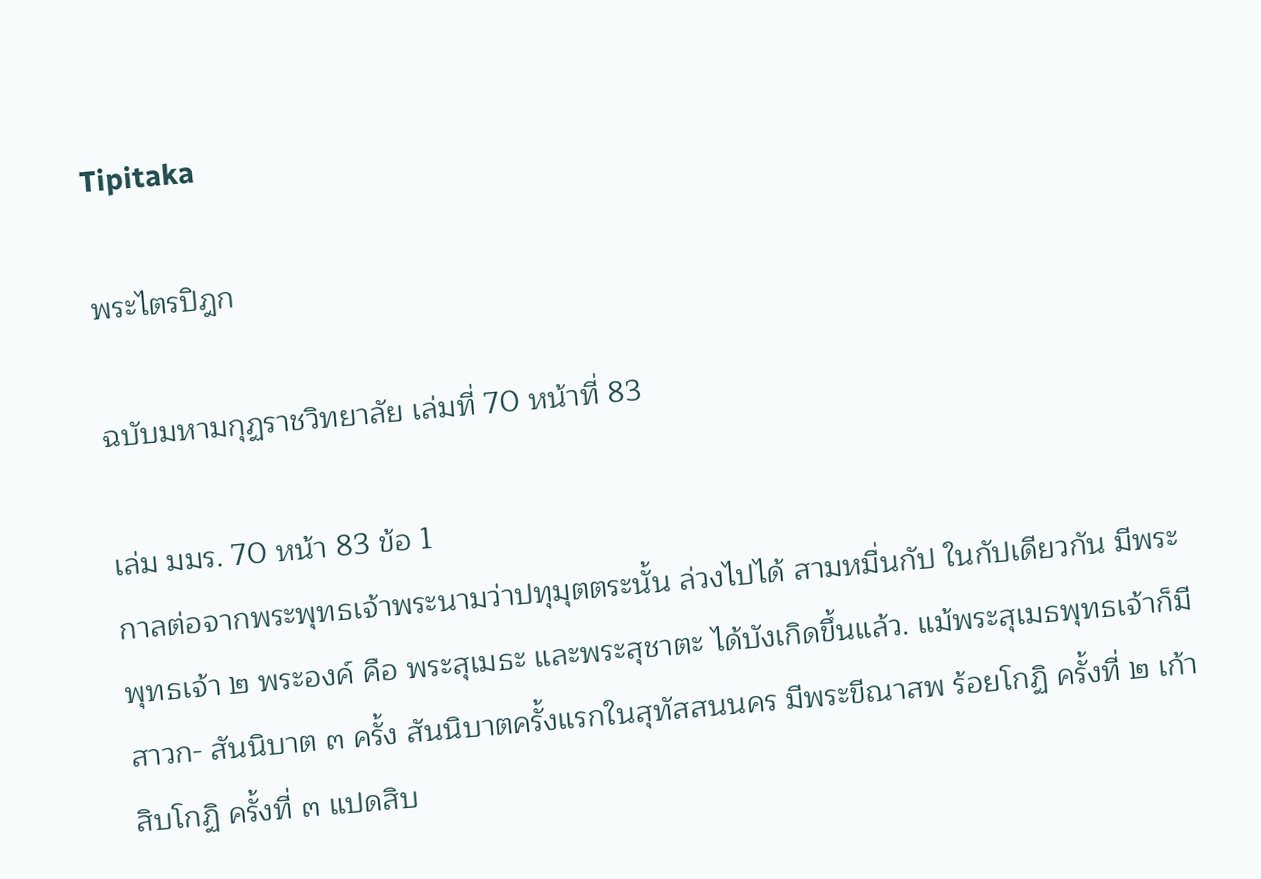Tipitaka

พระไตรปิฎก

ฉบับมหามกุฏราชวิทยาลัย เล่มที่ 70 หน้าที่ 83

เล่ม มมร. 70 หน้า 83 ข้อ 1
กาลต่อจากพระพุทธเจ้าพระนามว่าปทุมุตตระนั้น ล่วงไปได้ สามหมื่นกัป ในกัปเดียวกัน มีพระพุทธเจ้า ๒ พระองค์ คือ พระสุเมธะ และพระสุชาตะ ได้บังเกิดขึ้นแล้ว. แม้พระสุเมธพุทธเจ้าก็มีสาวก- สันนิบาต ๓ ครั้ง สันนิบาตครั้งแรกในสุทัสสนนคร มีพระขีณาสพ ร้อยโกฏิ ครั้งที่ ๒ เก้าสิบโกฏิ ครั้งที่ ๓ แปดสิบ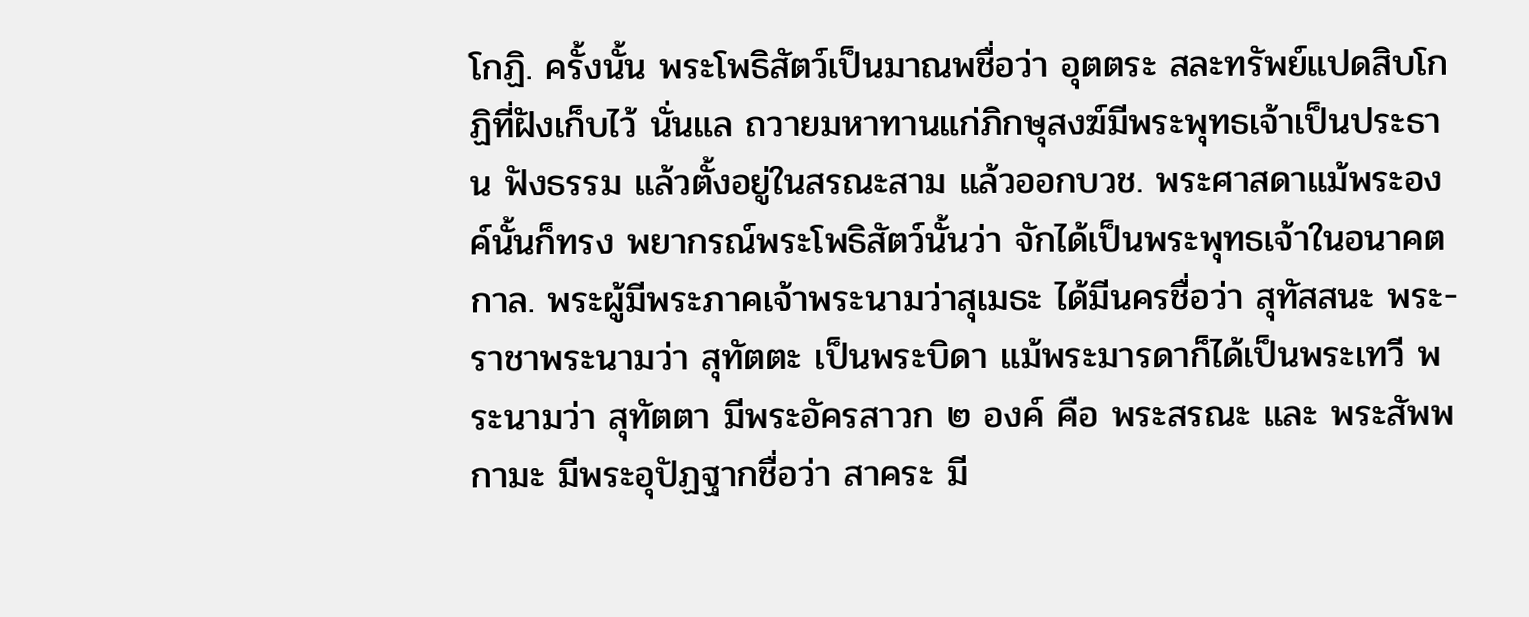โกฏิ. ครั้งนั้น พระโพธิสัตว์เป็นมาณพชื่อว่า อุตตระ สละทรัพย์แปดสิบโกฏิที่ฝังเก็บไว้ นั่นแล ถวายมหาทานแก่ภิกษุสงฆ์มีพระพุทธเจ้าเป็นประธาน ฟังธรรม แล้วตั้งอยู่ในสรณะสาม แล้วออกบวช. พระศาสดาแม้พระองค์นั้นก็ทรง พยากรณ์พระโพธิสัตว์นั้นว่า จักได้เป็นพระพุทธเจ้าในอนาคตกาล. พระผู้มีพระภาคเจ้าพระนามว่าสุเมธะ ได้มีนครชื่อว่า สุทัสสนะ พระ- ราชาพระนามว่า สุทัตตะ เป็นพระบิดา แม้พระมารดาก็ได้เป็นพระเทวี พระนามว่า สุทัตตา มีพระอัครสาวก ๒ องค์ คือ พระสรณะ และ พระสัพพกามะ มีพระอุปัฏฐากชื่อว่า สาคระ มี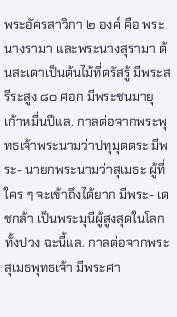พระอัครสาวิกา ๒ องค์ คือ พระนางรามา และพระนางสุรามา ต้นสะเดาเป็นต้นไม้ที่ตรัสรู้ มีพระสรีระสูง ๘๐ ศอก มีพระชนมายุเก้าหมื่นปีแล. กาลต่อจากพระพุทธเจ้าพระนามว่าปทุมุตตระ มีพระ- นายกพระนามว่าสุเมธะ ผู้ที่ใคร ๆ จะเข้าถึงได้ยาก มีพระ- เดชกล้า เป็นพระมุนีผู้สูงสุดในโลกทั้งปวง ฉะนี้แล. กาลต่อจากพระสุเมธพุทธเจ้า มีพระศา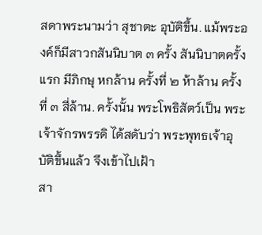สดาพระนามว่า สุชาตะ อุบัติขึ้น. แม้พระองค์ก็มีสาวกสันนิบาต ๓ ครั้ง สันนิบาตครั้งแรก มีภิกษุ หกล้าน ครั้งที่ ๒ ห้าล้าน ครั้งที่ ๓ สี่ล้าน. ครั้งนั้น พระโพธิสัตว์เป็น พระเจ้าจักรพรรดิ ได้สดับว่า พระพุทธเจ้าอุบัติขึ้นแล้ว จึงเข้าไปเฝ้า
สา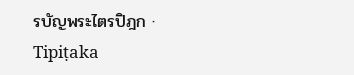รบัญพระไตรปิฎก · Tipiṭaka